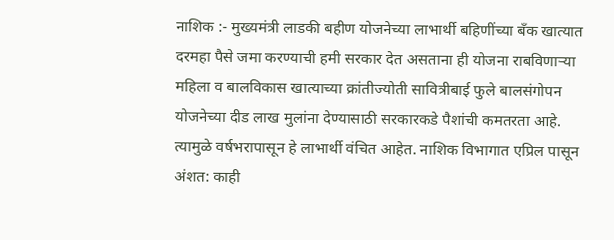नाशिक :- मुख्यमंत्री लाडकी बहीण योजनेच्या लाभार्थी बहिणींच्या बँक खात्यात दरमहा पैसे जमा करण्याची हमी सरकार देत असताना ही योजना राबविणाऱ्या महिला व बालविकास खात्याच्या क्रांतीज्योती सावित्रीबाई फुले बालसंगोपन योजनेच्या दीड लाख मुलांना देण्यासाठी सरकारकडे पैशांची कमतरता आहे. त्यामुळे वर्षभरापासून हे लाभार्थी वंचित आहेत. नाशिक विभागात एप्रिल पासून अंशत: काही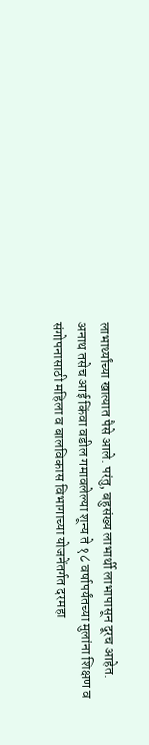लाभार्थ्यांच्या खात्यात पैसे आले. परंतु, बहुसंख्य लाभार्थी लाभापासून दूरच आहेत.
अनाथ तसेच आई किंवा वडील गमावलेल्या शून्य ते १८ वर्षापर्यंतच्या मुलांना शिक्षण व संगोपनासाठी महिला व बालविकास विभागाच्या योजनेंतर्गत दरमहा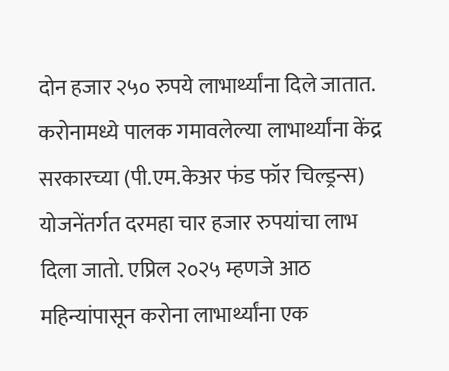दोन हजार २५० रुपये लाभार्थ्यांना दिले जातात. करोनामध्ये पालक गमावलेल्या लाभार्थ्यांना केंद्र सरकारच्या (पी.एम.केअर फंड फॉर चिल्ड्रन्स) योजनेंतर्गत दरमहा चार हजार रुपयांचा लाभ दिला जातो. एप्रिल २०२५ म्हणजे आठ महिन्यांपासून करोना लाभार्थ्यांना एक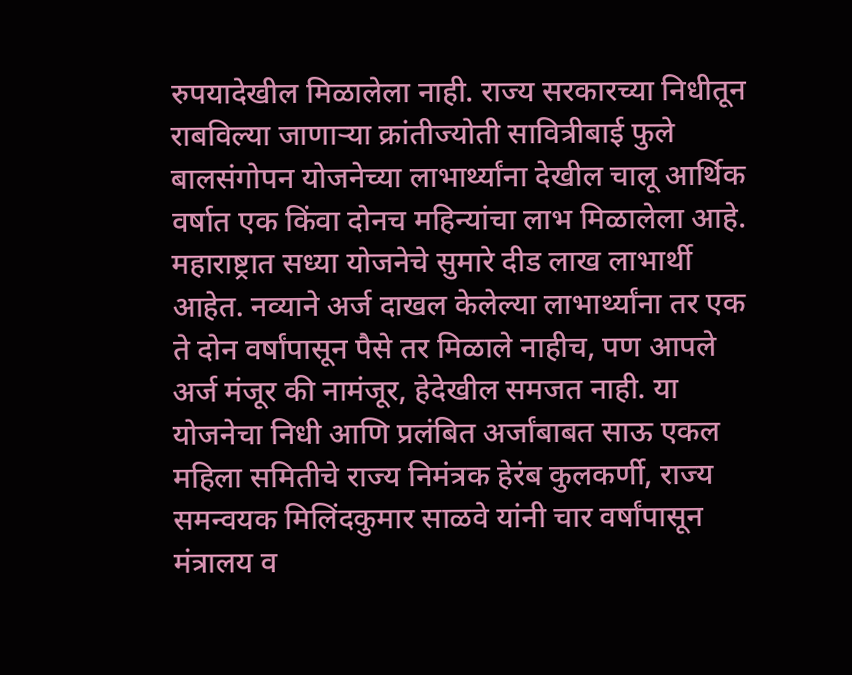रुपयादेखील मिळालेला नाही. राज्य सरकारच्या निधीतून राबविल्या जाणाऱ्या क्रांतीज्योती सावित्रीबाई फुले बालसंगोपन योजनेच्या लाभार्थ्यांना देखील चालू आर्थिक वर्षात एक किंवा दोनच महिन्यांचा लाभ मिळालेला आहे.
महाराष्ट्रात सध्या योजनेचे सुमारे दीड लाख लाभार्थी आहेत. नव्याने अर्ज दाखल केलेल्या लाभार्थ्यांना तर एक ते दोन वर्षांपासून पैसे तर मिळाले नाहीच, पण आपले अर्ज मंजूर की नामंजूर, हेदेखील समजत नाही. या योजनेचा निधी आणि प्रलंबित अर्जांबाबत साऊ एकल महिला समितीचे राज्य निमंत्रक हेरंब कुलकर्णी, राज्य समन्वयक मिलिंदकुमार साळवे यांनी चार वर्षांपासून मंत्रालय व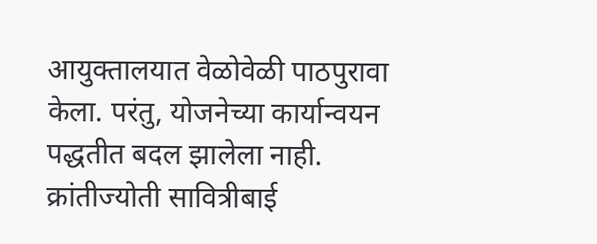आयुक्तालयात वेळोवेळी पाठपुरावा केला. परंतु, योजनेच्या कार्यान्वयन पद्धतीत बदल झालेला नाही.
क्रांतीज्योती सावित्रीबाई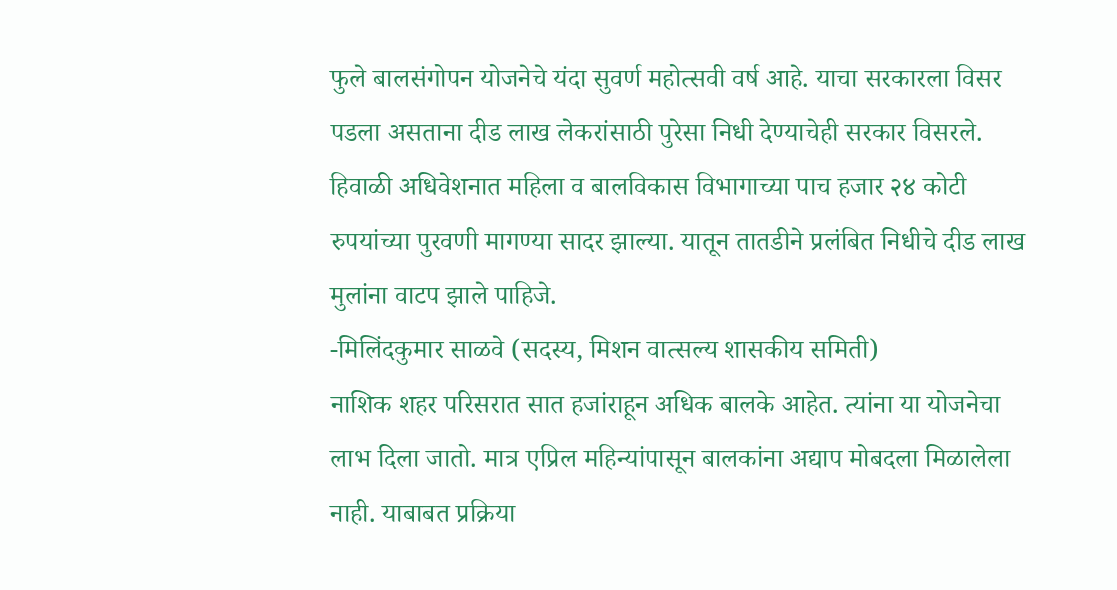फुले बालसंगोपन योजनेचे यंदा सुवर्ण महोत्सवी वर्ष आहे. याचा सरकारला विसर पडला असताना दीड लाख लेकरांसाठी पुरेसा निधी देण्याचेही सरकार विसरले. हिवाळी अधिवेशनात महिला व बालविकास विभागाच्या पाच हजार २४ कोटी रुपयांच्या पुरवणी मागण्या सादर झाल्या. यातून तातडीने प्रलंबित निधीचे दीड लाख मुलांना वाटप झाले पाहिजे.
-मिलिंदकुमार साळवे (सदस्य, मिशन वात्सल्य शासकीय समिती)
नाशिक शहर परिसरात सात हजांराहून अधिक बालके आहेत. त्यांना या योजनेचा लाभ दिला जातो. मात्र एप्रिल महिन्यांपासून बालकांना अद्याप मोबदला मिळालेला नाही. याबाबत प्रक्रिया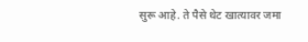सुरू आहे. ते पैसे थेट खात्यावर जमा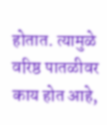होतात. त्यामुळे वरिष्ठ पातळीवर काय होत आहे,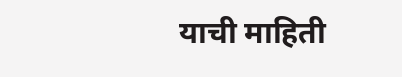याची माहिती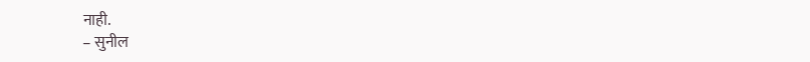नाही.
– सुनील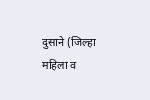दुसाने (जिल्हा महिला व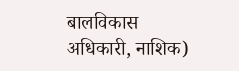बालविकास अधिकारी, नाशिक)